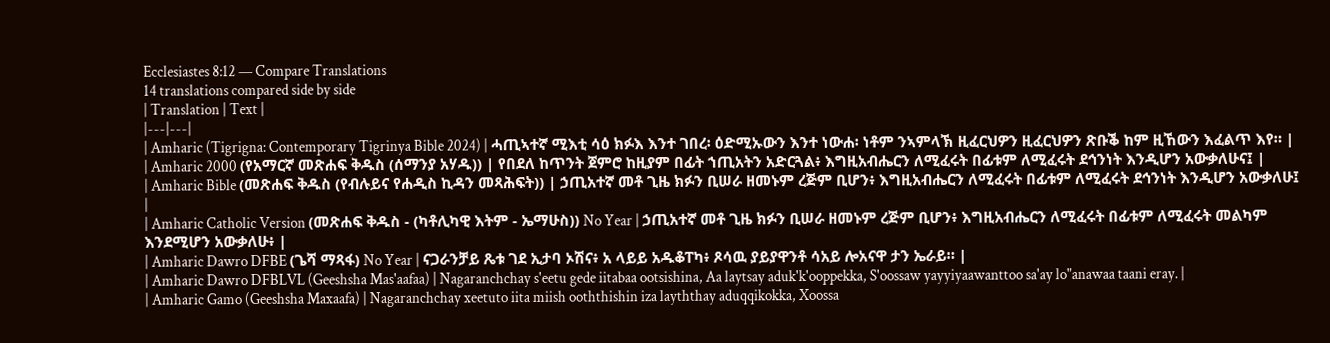Ecclesiastes 8:12 — Compare Translations
14 translations compared side by side
| Translation | Text |
|---|---|
| Amharic (Tigrigna: Contemporary Tigrinya Bible 2024) | ሓጢኣተኛ ሚእቲ ሳዕ ክፉእ እንተ ገበረ፡ ዕድሚኡውን እንተ ነውሐ፡ ነቶም ንኣምላኽ ዚፈርህዎን ዚፈርህዎን ጽቡቕ ከም ዚኸውን እፈልጥ እየ። |
| Amharic 2000 (የአማርኛ መጽሐፍ ቅዱስ (ሰማንያ አሃዱ)) | የበደለ ከጥንት ጀምሮ ከዚያም በፊት ኀጢአትን አድርጓል፥ እግዚአብሔርን ለሚፈሩት በፊቱም ለሚፈሩት ደኅንነት እንዲሆን አውቃለሁና፤ |
| Amharic Bible (መጽሐፍ ቅዱስ (የብሉይና የሐዲስ ኪዳን መጻሕፍት)) | ኃጢአተኛ መቶ ጊዜ ክፉን ቢሠራ ዘመኑም ረጅም ቢሆን፥ እግዚአብሔርን ለሚፈሩት በፊቱም ለሚፈሩት ደኅንነት እንዲሆን አውቃለሁ፤ |
| Amharic Catholic Version (መጽሐፍ ቅዱስ - (ካቶሊካዊ እትም - ኤማሁስ)) No Year | ኃጢአተኛ መቶ ጊዜ ክፉን ቢሠራ ዘመኑም ረጅም ቢሆን፥ እግዚአብሔርን ለሚፈሩት በፊቱም ለሚፈሩት መልካም እንደሚሆን አውቃለሁ፥ |
| Amharic Dawro DFBE (ጌሻ ማጻፋ) No Year | ናጋራንቻይ ጼቱ ገደ ኢታባ ኦሽና፥ አ ላይይ አዱቆፐካ፥ ጾሳዉ ያይያዋንቶ ሳአይ ሎአናዋ ታን ኤራይ። |
| Amharic Dawro DFBLVL (Geeshsha Mas'aafaa) | Nagaranchchay s'eetu gede iitabaa ootsishina, Aa laytsay aduk'k'ooppekka, S'oossaw yayyiyaawanttoo sa'ay lo"anawaa taani eray. |
| Amharic Gamo (Geeshsha Maxaafa) | Nagaranchchay xeetuto iita miish ooththishin iza layththay aduqqikokka, Xoossa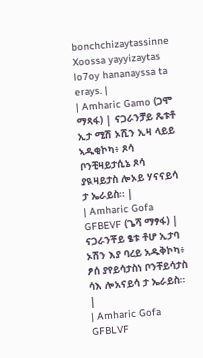bonchchizaytassinne Xoossa yayyizaytas lo7oy hananayssa ta erays. |
| Amharic Gamo (ጋሞ ማጻፋ) | ናጋራንቻይ ጼቱቶ ኢታ ሚሽ ኦሺን ኢዛ ላይይ ኣዱቂኮካ፥ ጾሳ ቦንቺዛይታሲኔ ጾሳ ያዪዛይታስ ሎኦይ ሃናናይሳ ታ ኤራይስ። |
| Amharic Gofa GFBEVF (ጌሻ ማፃፋ) | ናጋራንቾይ ፄቱ ቶሆ ኢታባ ኦሽን እያ ባረይ አዱቅኮካ፥ ፆሰ ያየይሳታስነ ቦንቸይሳታስ ሳእ ሎአናይሳ ታ ኤራይስ። |
| Amharic Gofa GFBLVF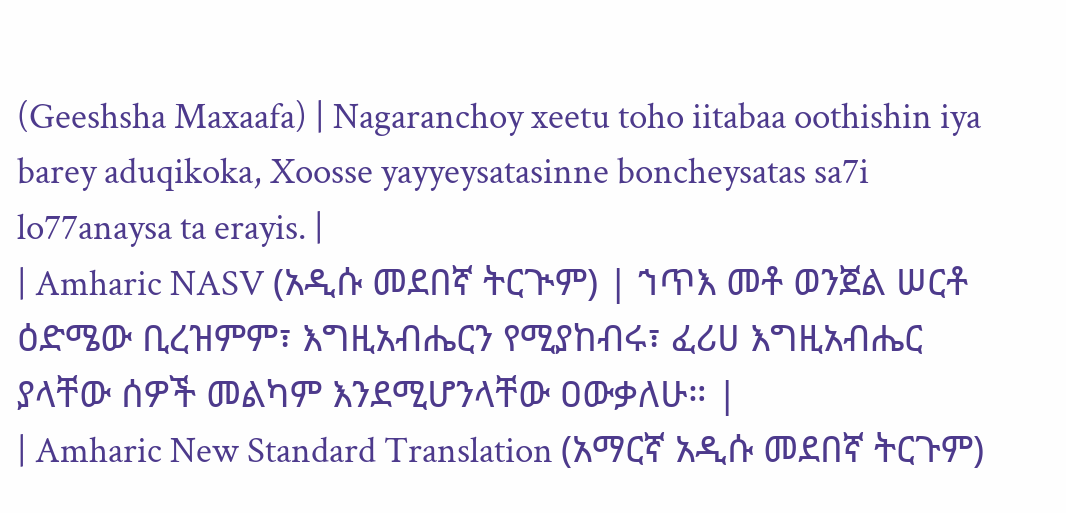(Geeshsha Maxaafa) | Nagaranchoy xeetu toho iitabaa oothishin iya barey aduqikoka, Xoosse yayyeysatasinne boncheysatas sa7i lo77anaysa ta erayis. |
| Amharic NASV (አዲሱ መደበኛ ትርጒም) | ኀጥእ መቶ ወንጀል ሠርቶ ዕድሜው ቢረዝምም፣ እግዚአብሔርን የሚያከብሩ፣ ፈሪሀ እግዚአብሔር ያላቸው ሰዎች መልካም እንደሚሆንላቸው ዐውቃለሁ። |
| Amharic New Standard Translation (አማርኛ አዲሱ መደበኛ ትርጉም)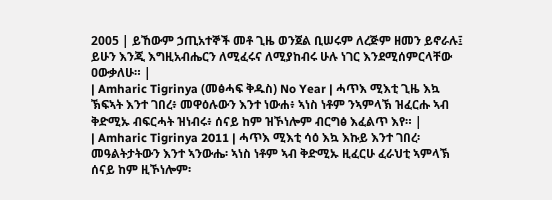2005 | ይኸውም ኃጢአተኞች መቶ ጊዜ ወንጀል ቢሠሩም ለረጅም ዘመን ይኖራሉ፤ ይሁን እንጂ እግዚአብሔርን ለሚፈሩና ለሚያከብሩ ሁሉ ነገር እንደሚሰምርላቸው ዐውቃለሁ። |
| Amharic Tigrinya (መፅሓፍ ቅዱስ) No Year | ሓጥእ ሚእቲ ጊዜ እኳ ኽፍኣት እንተ ገበረ፥ መዋዕሉውን እንተ ነውሐ፥ ኣነስ ነቶም ንኣምላኽ ዝፈርሑ ኣብ ቅድሚኡ ብፍርሓት ዝነብሩ፥ ሰናይ ከም ዝኾነሎም ብርግፅ እፈልጥ እየ። |
| Amharic Tigrinya 2011 | ሓጥእ ሚእቲ ሳዕ እኳ እኩይ እንተ ገበረ፡ መዓልትታትውን እንተ ኣንውሔ፡ ኣነስ ነቶም ኣብ ቅድሚኡ ዚፈርሁ ፈራህቲ ኣምላኽ ሰናይ ከም ዚኾነሎም፡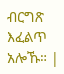ብርግጽ እፈልጥ አሎኹ። |